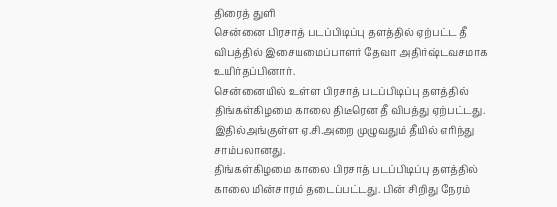திரைத் துளி
சென்னை பிரசாத் படப்பிடிப்பு தளத்தில் ஏற்பட்ட தீ விபத்தில் இசையமைப்பாளர் தேவா அதிர்ஷ்டவசமாக உயிர்தப்பினார்.
சென்னையில் உள்ள பிரசாத் படப்பிடிப்பு தளத்தில் திங்கள்கிழமை காலை திடீரென தீ விபத்து ஏற்பட்டது. இதில்அங்குள்ள ஏ.சி.அறை முழுவதும் தீயில் எரிந்து சாம்பலானது.
திங்கள்கிழமை காலை பிரசாத் படப்பிடிப்பு தளத்தில் காலை மின்சாரம் தடைப்பட்டது. பின் சிறிது நேரம்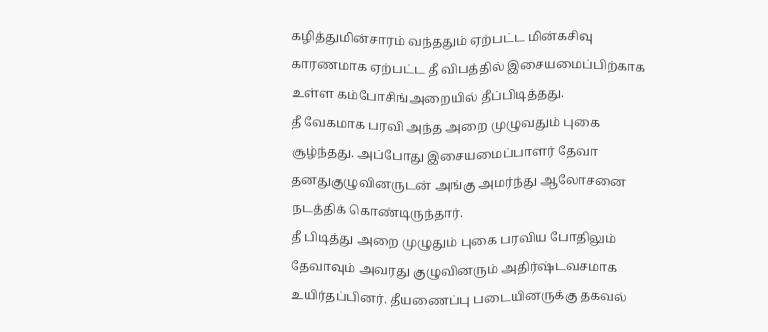கழித்துமின்சாரம் வந்ததும் ஏற்பட்ட மின்கசிவு காரணமாக ஏற்பட்ட தீ விபத்தில் இசையமைப்பிற்காக உள்ள கம்போசிங்அறையில் தீப்பிடித்தது.
தீ வேகமாக பரவி அந்த அறை முழுவதும் புகை சூழ்ந்தது. அப்போது இசையமைப்பாளர் தேவா தனதுகுழுவினருடன் அங்கு அமர்ந்து ஆலோசனை நடத்திக் கொண்டிருந்தார்.
தீ பிடித்து அறை முழுதும் புகை பரவிய போதிலும் தேவாவும் அவரது குழுவினரும் அதிர்ஷ்டவசமாக உயிர்தப்பினர். தீயணைப்பு படையினருக்கு தகவல்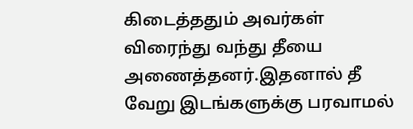கிடைத்ததும் அவர்கள் விரைந்து வந்து தீயை அணைத்தனர்.இதனால் தீ வேறு இடங்களுக்கு பரவாமல்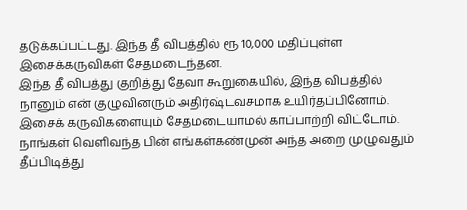தடுக்கப்பட்டது. இந்த தீ விபத்தில் ரூ 10,000 மதிப்புள்ள இசைக்கருவிகள் சேதமடைந்தன.
இந்த தீ விபத்து குறித்து தேவா கூறுகையில், இந்த விபத்தில் நானும் என் குழுவினரும் அதிர்ஷ்டவசமாக உயிர்தப்பினோம். இசைக் கருவிகளையும் சேதமடையாமல் காப்பாற்றி விட்டோம். நாங்கள் வெளிவந்த பின் எங்கள்கண்முன் அந்த அறை முழுவதும் தீப்பிடித்து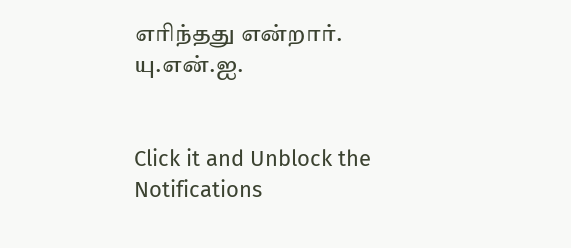எரிந்தது என்றார்.
யு.என்.ஐ.


Click it and Unblock the Notifications